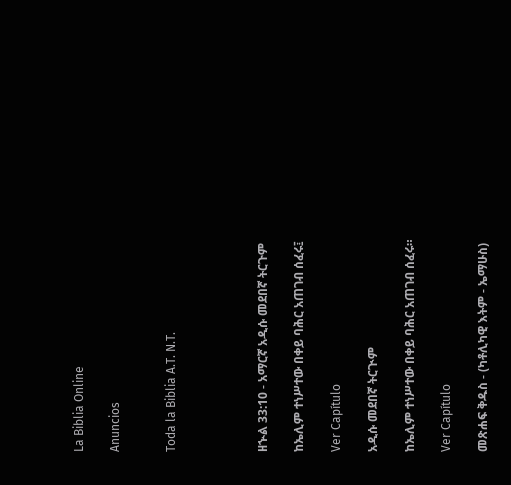La Biblia Online

Anuncios


Toda la Biblia A.T. N.T.




ዘኍል 33:10 - አማርኛ አዲሱ መደበኛ ትርጉም

ከኤሊም ተነሥተው በቀይ ባሕር አጠገብ ሰፈሩ፤

Ver Capítulo

አዲሱ መደበኛ ትርጒም

ከኤሊም ተነሥተው በቀይ ባሕር አጠገብ ሰፈሩ።

Ver Capítulo

መጽሐፍ ቅዱስ - (ካቶሊካዊ እትም - ኤማሁስ)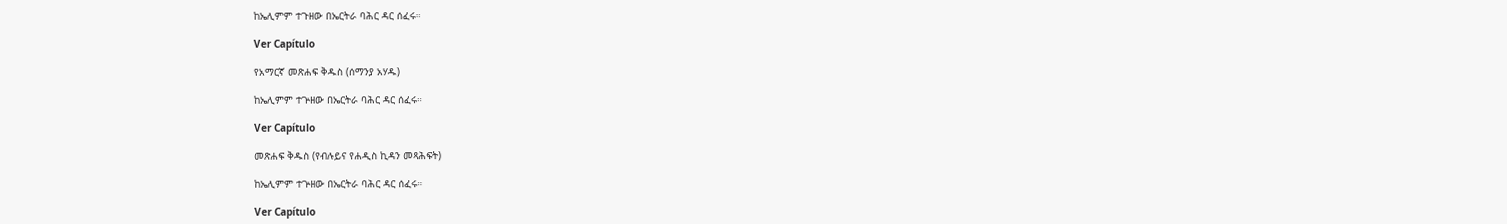ከኤሊምም ተጉዘው በኤርትራ ባሕር ዳር ሰፈሩ።

Ver Capítulo

የአማርኛ መጽሐፍ ቅዱስ (ሰማንያ አሃዱ)

ከኤሊምም ተጕዘው በኤርትራ ባሕር ዳር ሰፈሩ።

Ver Capítulo

መጽሐፍ ቅዱስ (የብሉይና የሐዲስ ኪዳን መጻሕፍት)

ከኤሊምም ተጕዘው በኤርትራ ባሕር ዳር ሰፈሩ።

Ver Capítulo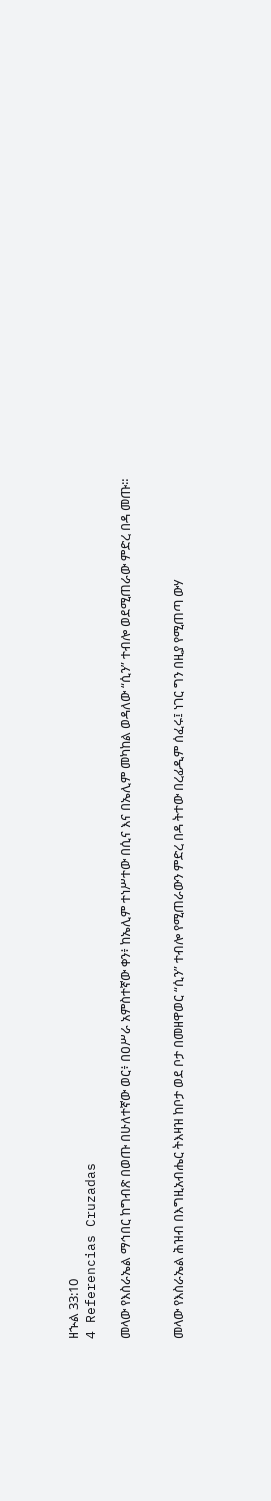ዘኍል 33:10
4 Referencias Cruzadas

መላው የእስራኤል ማኅበር ከግብጽ በወጡ በሁለተኛው ወር፥ በዐሥራ አምስተኛው ቀን፥ ከኤሊም ተነሥተው በሲና እና በኤሊም መካከል ወዳለው “ሲን” ተብሎ ወደሚጠራው ምድረ በዳ መጡ።


መላው የእስራኤል ሕዝብ በእግዚአብሔር ትእዛዝ ከቦታ ወደ ቦታ በመዘዋወር “ሲን” ተብሎ የሚጠራውን ምድረ በዳ ትተው በረፊዲም ሰፈሩ፤ ነገር ግን በዚያ የሚጠጣ ውሃ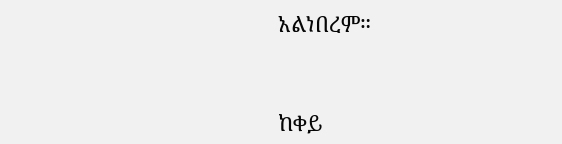አልነበረም።


ከቀይ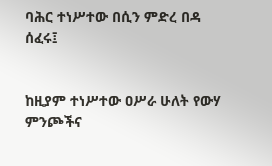ባሕር ተነሥተው በሲን ምድረ በዳ ሰፈሩ፤


ከዚያም ተነሥተው ዐሥራ ሁለት የውሃ ምንጮችና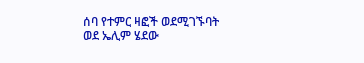ሰባ የተምር ዛፎች ወደሚገኙባት ወደ ኤሊም ሄደው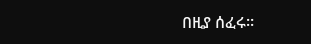በዚያ ሰፈሩ።